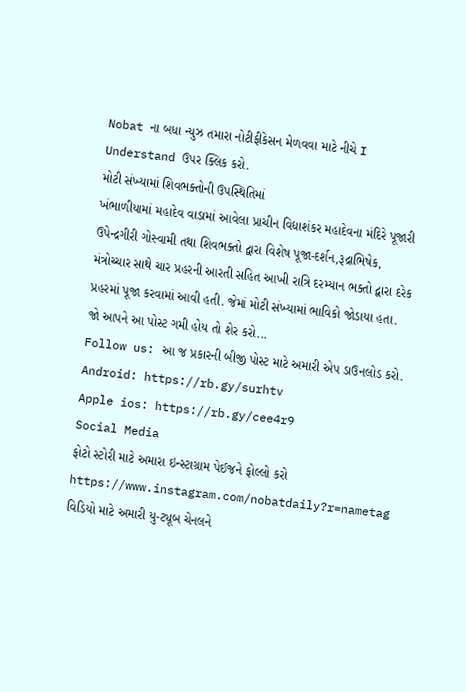Nobat ના બધા ન્યુઝ તમારા નોટીફીકેસન મેળવવા માટે નીચે I Understand ઉપર ક્લિક કરો.
મોટી સંખ્યામાં શિવભક્તોની ઉપસ્થિતિમાં
ખંભાળીયામાં મહાદેવ વાડામાં આવેલા પ્રાચીન વિદ્યાશંકર મહાદેવના મંદિરે પૂજારી ઉપેન્દ્રગીરી ગોસ્વામી તથા શિવભક્તો દ્વારા વિશેષ પૂજા-દર્શન,રૂદ્રાભિષેક, મંત્રોચ્ચાર સાથે ચાર પ્રહરની આરતી સહિત આખી રાત્રિ દરમ્યાન ભક્તો દ્વારા દરેક પ્રહરમાં પૂજા કરવામાં આવી હતી. જેમાં મોટી સંખ્યામાં ભાવિકો જોડાયા હતા.
જો આપને આ પોસ્ટ ગમી હોય તો શેર કરો...
Follow us: આ જ પ્રકારની બીજી પોસ્ટ માટે અમારી એપ ડાઉનલોડ કરો.
Android: https://rb.gy/surhtv
Apple ios: https://rb.gy/cee4r9
Social Media
ફોટો સ્ટોરી માટે અમારા ઇન્સ્ટાગ્રામ પેઈજને ફોલ્લો કરો
https://www.instagram.com/nobatdaily?r=nametag
વિડિયો માટે અમારી યુ-ટ્યૂબ ચેનલને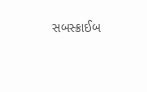સબસ્ક્રાઈબ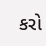કરો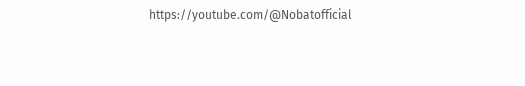https://youtube.com/@Nobatofficial